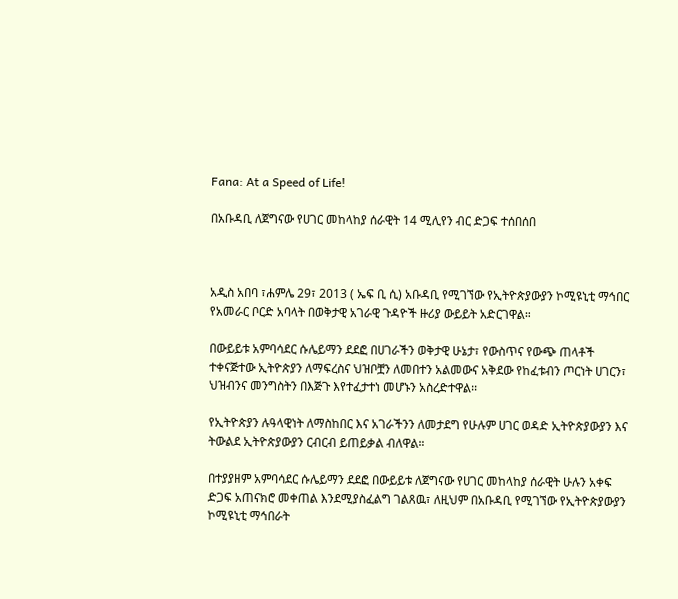Fana: At a Speed of Life!

በአቡዳቢ ለጀግናው የሀገር መከላከያ ሰራዊት 14 ሚሊየን ብር ድጋፍ ተሰበሰበ



አዲስ አበባ ፣ሐምሌ 29፣ 2013 ( ኤፍ ቢ ሲ) አቡዳቢ የሚገኘው የኢትዮጵያውያን ኮሚዩኒቲ ማኅበር የአመራር ቦርድ አባላት በወቅታዊ አገራዊ ጉዳዮች ዙሪያ ውይይት አድርገዋል።

በውይይቱ አምባሳደር ሱሌይማን ደደፎ በሀገራችን ወቅታዊ ሁኔታ፣ የውስጥና የውጭ ጠላቶች ተቀናጅተው ኢትዮጵያን ለማፍረስና ህዝቦቿን ለመበተን አልመውና አቅደው የከፈቱብን ጦርነት ሀገርን፣ ህዝብንና መንግስትን በእጅጉ እየተፈታተነ መሆኑን አስረድተዋል፡፡

የኢትዮጵያን ሉዓላዊነት ለማስከበር እና አገራችንን ለመታደግ የሁሉም ሀገር ወዳድ ኢትዮጵያውያን እና ትውልደ ኢትዮጵያውያን ርብርብ ይጠይቃል ብለዋል።

በተያያዘም አምባሳደር ሱሌይማን ደደፎ በውይይቱ ለጀግናው የሀገር መከላከያ ሰራዊት ሁሉን አቀፍ ድጋፍ አጠናክሮ መቀጠል እንደሚያስፈልግ ገልጸዉ፣ ለዚህም በአቡዳቢ የሚገኘው የኢትዮጵያውያን ኮሚዩኒቲ ማኅበራት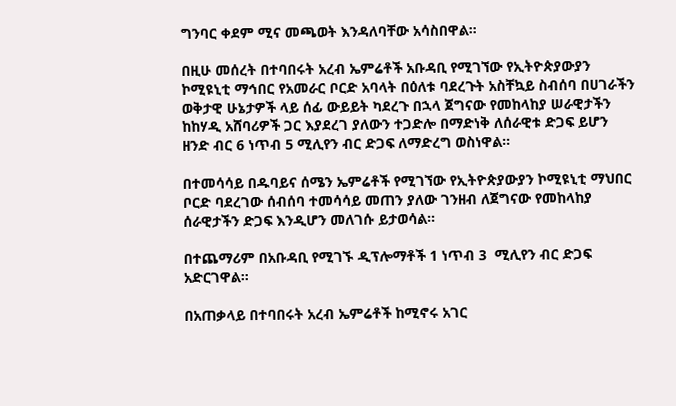ግንባር ቀደም ሚና መጫወት እንዳለባቸው አሳስበዋል።

በዚሁ መሰረት በተባበሩት አረብ ኤምሬቶች አቡዳቢ የሚገኘው የኢትዮጵያውያን ኮሚዩኒቲ ማኅበር የአመራር ቦርድ አባላት በዕለቱ ባደረጉት አስቸኳይ ስብሰባ በሀገራችን ወቅታዊ ሁኔታዎች ላይ ሰፊ ውይይት ካደረጉ በኋላ ጀግናው የመከላከያ ሠራዊታችን ከከሃዲ አሸባሪዎች ጋር እያደረገ ያለውን ተጋድሎ በማድነቅ ለሰራዊቱ ድጋፍ ይሆን ዘንድ ብር 6 ነጥብ 5 ሚሊየን ብር ድጋፍ ለማድረግ ወስነዋል።

በተመሳሳይ በዱባይና ሰሜን ኤምሬቶች የሚገኘው የኢትዮጵያውያን ኮሚዩኒቲ ማህበር ቦርድ ባደረገው ሰብሰባ ተመሳሳይ መጠን ያለው ገንዘብ ለጀግናው የመከላከያ ሰራዊታችን ድጋፍ እንዲሆን መለገሱ ይታወሳል።

በተጨማሪም በአቡዳቢ የሚገኙ ዲፕሎማቶች 1 ነጥብ 3  ሚሊየን ብር ድጋፍ አድርገዋል።

በአጠቃላይ በተባበሩት አረብ ኤምሬቶች ከሚኖሩ አገር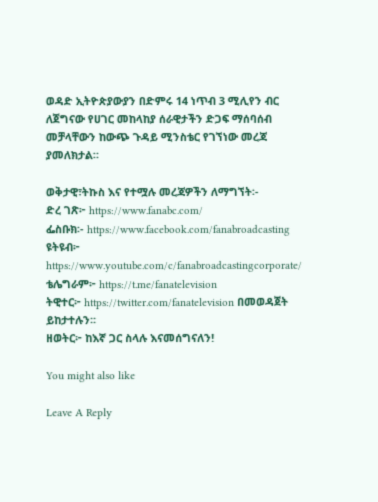ወዳድ ኢትዮጵያውያን በድምሩ 14 ነጥብ 3 ሚሊየን ብር ለጀግናው የሀገር መከላከያ ሰራዊታችን ድጋፍ ማሰባሰብ መቻላቸውን ከውጭ ጉዳይ ሚንስቴር የገኘነው መረጃ ያመለክታል።

ወቅታዊ፣ትኩስ እና የተሟሉ መረጃዎችን ለማግኘት፡-
ድረ ገጽ፦ https://www.fanabc.com/
ፌስቡክ፡- https://www.facebook.com/fanabroadcasting
ዩትዩብ፦ https://www.youtube.com/c/fanabroadcastingcorporate/
ቴሌግራም፦ https://t.me/fanatelevision
ትዊተር፦ https://twitter.com/fanatelevision በመወዳጀት ይከታተሉን፡፡
ዘወትር፦ ከእኛ ጋር ስላሉ እናመሰግናለን!

You might also like

Leave A Reply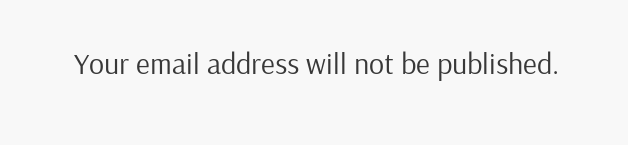Your email address will not be published.